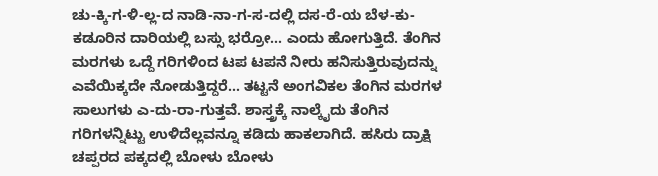ಚು-ಕ್ಕಿ-ಗ-ಳಿ-ಲ್ಲ-ದ ನಾಡಿ-ನಾ-ಗ-ಸ-ದಲ್ಲಿ ದಸ-ರೆ-ಯ ಬೆಳ-ಕು-
ಕಡೂರಿನ ದಾರಿಯಲ್ಲಿ ಬಸ್ಸು ಭರ್ರೋ... ಎಂದು ಹೋಗುತ್ತಿದೆ. ತೆಂಗಿನ ಮರಗಳು ಒದ್ದೆ ಗರಿಗಳಿಂದ ಟಪ ಟಪನೆ ನೀರು ಹನಿಸುತ್ತಿರುವುದನ್ನು ಎವೆಯಿಕ್ಕದೇ ನೋಡುತ್ತಿದ್ದರೆ... ತಟ್ಟನೆ ಅಂಗವಿಕಲ ತೆಂಗಿನ ಮರಗಳ ಸಾಲುಗಳು ಎ-ದು-ರಾ-ಗುತ್ತವೆ. ಶಾಸ್ತ್ರಕ್ಕೆ ನಾಲ್ಕೈದು ತೆಂಗಿನ ಗರಿಗಳನ್ನಿಟ್ಟು ಉಳಿದೆಲ್ಲವನ್ನೂ ಕಡಿದು ಹಾಕಲಾಗಿದೆ. ಹಸಿರು ದ್ರಾಕ್ಷಿ ಚಪ್ಪರದ ಪಕ್ಕದಲ್ಲಿ ಬೋಳು ಬೋಳು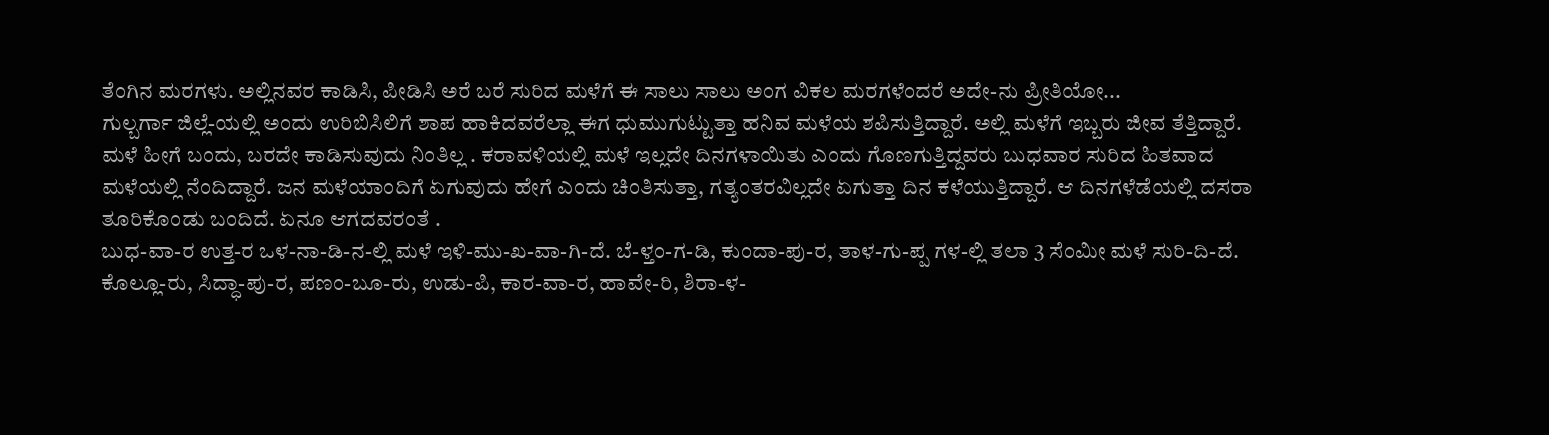ತೆಂಗಿನ ಮರಗಳು. ಅಲ್ಲಿನವರ ಕಾಡಿಸಿ, ಪೀಡಿಸಿ ಅರೆ ಬರೆ ಸುರಿದ ಮಳೆಗೆ ಈ ಸಾಲು ಸಾಲು ಅಂಗ ವಿಕಲ ಮರಗಳೆಂದರೆ ಅದೇ-ನು ಪ್ರೀತಿಯೋ...
ಗುಲ್ಬರ್ಗಾ ಜಿಲ್ಲೆ-ಯಲ್ಲಿ ಅಂದು ಉರಿಬಿಸಿಲಿಗೆ ಶಾಪ ಹಾಕಿದವರೆಲ್ಲಾ ಈಗ ಧುಮುಗುಟ್ಟುತ್ತಾ ಹನಿವ ಮಳೆಯ ಶಪಿಸುತ್ತಿದ್ದಾರೆ. ಅಲ್ಲಿ ಮಳೆಗೆ ಇಬ್ಬರು ಜೀವ ತೆತ್ತಿದ್ದಾರೆ. ಮಳೆ ಹೀಗೆ ಬಂದು, ಬರದೇ ಕಾಡಿಸುವುದು ನಿಂತಿಲ್ಲ . ಕರಾವಳಿಯಲ್ಲಿ ಮಳೆ ಇಲ್ಲದೇ ದಿನಗಳಾಯಿತು ಎಂದು ಗೊಣಗುತ್ತಿದ್ದವರು ಬುಧವಾರ ಸುರಿದ ಹಿತವಾದ ಮಳೆಯಲ್ಲಿ ನೆಂದಿದ್ದಾರೆ. ಜನ ಮಳೆಯಾಂದಿಗೆ ಏಗುವುದು ಹೇಗೆ ಎಂದು ಚಿಂತಿಸುತ್ತಾ, ಗತ್ಯಂತರವಿಲ್ಲದೇ ಏಗುತ್ತಾ ದಿನ ಕಳೆಯುತ್ತಿದ್ದಾರೆ. ಆ ದಿನಗಳೆಡೆಯಲ್ಲಿ ದಸರಾ ತೂರಿಕೊಂಡು ಬಂದಿದೆ. ಏನೂ ಆಗದವರಂತೆ .
ಬುಧ-ವಾ-ರ ಉತ್ತ-ರ ಒಳ-ನಾ-ಡಿ-ನ-ಲ್ಲಿ ಮಳೆ ಇಳಿ-ಮು-ಖ-ವಾ-ಗಿ-ದೆ. ಬೆ-ಳ್ತಂ-ಗ-ಡಿ, ಕುಂದಾ-ಪು-ರ, ತಾಳ-ಗು-ಪ್ಪ ಗಳ-ಲ್ಲಿ ತಲಾ 3 ಸೆಂಮೀ ಮಳೆ ಸುರಿ-ದಿ-ದೆ. ಕೊಲ್ಲೂ-ರು, ಸಿದ್ಧಾ-ಪು-ರ, ಪಣಂ-ಬೂ-ರು, ಉಡು-ಪಿ, ಕಾರ-ವಾ-ರ, ಹಾವೇ-ರಿ, ಶಿರಾ-ಳ-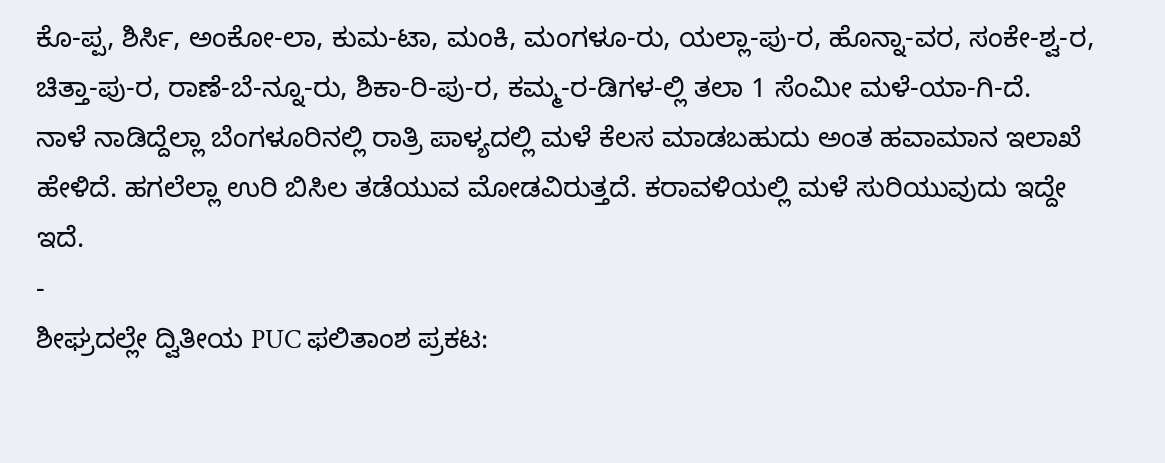ಕೊ-ಪ್ಪ, ಶಿರ್ಸಿ, ಅಂಕೋ-ಲಾ, ಕುಮ-ಟಾ, ಮಂಕಿ, ಮಂಗಳೂ-ರು, ಯಲ್ಲಾ-ಪು-ರ, ಹೊನ್ನಾ-ವರ, ಸಂಕೇ-ಶ್ವ-ರ, ಚಿತ್ತಾ-ಪು-ರ, ರಾಣೆ-ಬೆ-ನ್ನೂ-ರು, ಶಿಕಾ-ರಿ-ಪು-ರ, ಕಮ್ಮ-ರ-ಡಿಗಳ-ಲ್ಲಿ ತಲಾ 1 ಸೆಂಮೀ ಮಳೆ-ಯಾ-ಗಿ-ದೆ.
ನಾಳೆ ನಾಡಿದ್ದೆಲ್ಲಾ ಬೆಂಗಳೂರಿನಲ್ಲಿ ರಾತ್ರಿ ಪಾಳ್ಯದಲ್ಲಿ ಮಳೆ ಕೆಲಸ ಮಾಡಬಹುದು ಅಂತ ಹವಾಮಾನ ಇಲಾಖೆ ಹೇಳಿದೆ. ಹಗಲೆಲ್ಲಾ ಉರಿ ಬಿಸಿಲ ತಡೆಯುವ ಮೋಡವಿರುತ್ತದೆ. ಕರಾವಳಿಯಲ್ಲಿ ಮಳೆ ಸುರಿಯುವುದು ಇದ್ದೇ ಇದೆ.
-
ಶೀಘ್ರದಲ್ಲೇ ದ್ವಿತೀಯ PUC ಫಲಿತಾಂಶ ಪ್ರಕಟ: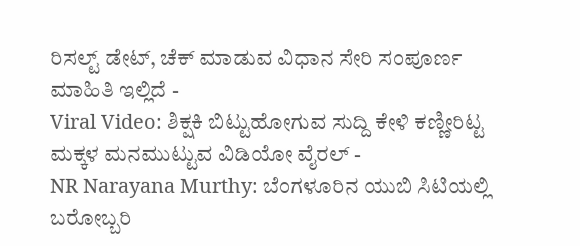ರಿಸಲ್ಟ್ ಡೇಟ್, ಚೆಕ್ ಮಾಡುವ ವಿಧಾನ ಸೇರಿ ಸಂಪೂರ್ಣ ಮಾಹಿತಿ ಇಲ್ಲಿದೆ -
Viral Video: ಶಿಕ್ಷಕಿ ಬಿಟ್ಟುಹೋಗುವ ಸುದ್ದಿ ಕೇಳಿ ಕಣ್ಣೀರಿಟ್ಟ ಮಕ್ಕಳ ಮನಮುಟ್ಟುವ ವಿಡಿಯೋ ವೈರಲ್ -
NR Narayana Murthy: ಬೆಂಗಳೂರಿನ ಯುಬಿ ಸಿಟಿಯಲ್ಲಿ ಬರೋಬ್ಬರಿ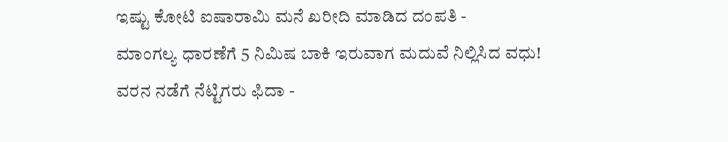ಇಷ್ಟು ಕೋಟಿ ಐಷಾರಾಮಿ ಮನೆ ಖರೀದಿ ಮಾಡಿದ ದಂಪತಿ -
ಮಾಂಗಲ್ಯ ಧಾರಣೆಗೆ 5 ನಿಮಿಷ ಬಾಕಿ ಇರುವಾಗ ಮದುವೆ ನಿಲ್ಲಿಸಿದ ವಧು! ವರನ ನಡೆಗೆ ನೆಟ್ಟಿಗರು ಫಿದಾ -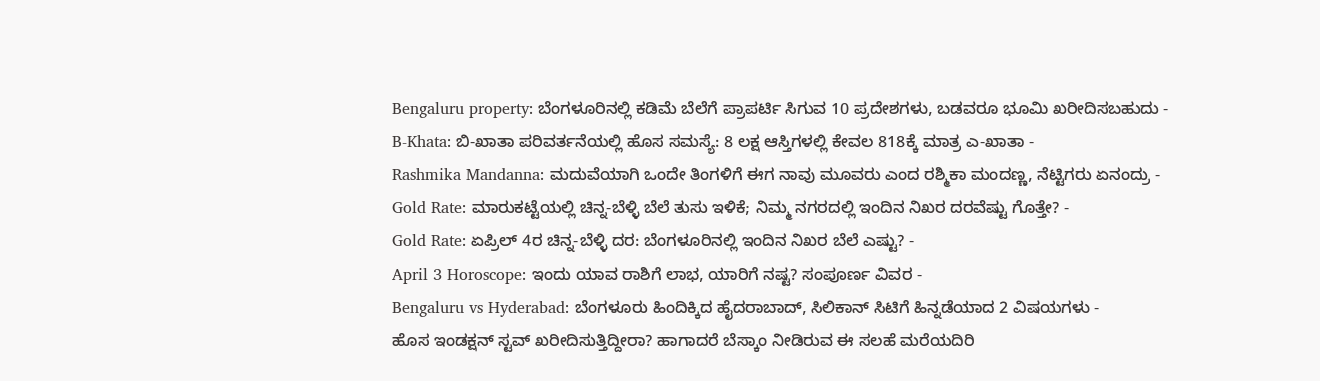Bengaluru property: ಬೆಂಗಳೂರಿನಲ್ಲಿ ಕಡಿಮೆ ಬೆಲೆಗೆ ಪ್ರಾಪರ್ಟಿ ಸಿಗುವ 10 ಪ್ರದೇಶಗಳು, ಬಡವರೂ ಭೂಮಿ ಖರೀದಿಸಬಹುದು -
B-Khata: ಬಿ-ಖಾತಾ ಪರಿವರ್ತನೆಯಲ್ಲಿ ಹೊಸ ಸಮಸ್ಯೆ: 8 ಲಕ್ಷ ಆಸ್ತಿಗಳಲ್ಲಿ ಕೇವಲ 818ಕ್ಕೆ ಮಾತ್ರ ಎ-ಖಾತಾ -
Rashmika Mandanna: ಮದುವೆಯಾಗಿ ಒಂದೇ ತಿಂಗಳಿಗೆ ಈಗ ನಾವು ಮೂವರು ಎಂದ ರಶ್ಮಿಕಾ ಮಂದಣ್ಣ, ನೆಟ್ಟಿಗರು ಏನಂದ್ರು -
Gold Rate: ಮಾರುಕಟ್ಟೆಯಲ್ಲಿ ಚಿನ್ನ-ಬೆಳ್ಳಿ ಬೆಲೆ ತುಸು ಇಳಿಕೆ; ನಿಮ್ಮ ನಗರದಲ್ಲಿ ಇಂದಿನ ನಿಖರ ದರವೆಷ್ಟು ಗೊತ್ತೇ? -
Gold Rate: ಏಪ್ರಿಲ್ 4ರ ಚಿನ್ನ-ಬೆಳ್ಳಿ ದರ: ಬೆಂಗಳೂರಿನಲ್ಲಿ ಇಂದಿನ ನಿಖರ ಬೆಲೆ ಎಷ್ಟು? -
April 3 Horoscope: ಇಂದು ಯಾವ ರಾಶಿಗೆ ಲಾಭ, ಯಾರಿಗೆ ನಷ್ಟ? ಸಂಪೂರ್ಣ ವಿವರ -
Bengaluru vs Hyderabad: ಬೆಂಗಳೂರು ಹಿಂದಿಕ್ಕಿದ ಹೈದರಾಬಾದ್, ಸಿಲಿಕಾನ್ ಸಿಟಿಗೆ ಹಿನ್ನಡೆಯಾದ 2 ವಿಷಯಗಳು -
ಹೊಸ ಇಂಡಕ್ಷನ್ ಸ್ಟವ್ ಖರೀದಿಸುತ್ತಿದ್ದೀರಾ? ಹಾಗಾದರೆ ಬೆಸ್ಕಾಂ ನೀಡಿರುವ ಈ ಸಲಹೆ ಮರೆಯದಿರಿ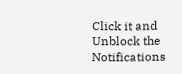Click it and Unblock the Notifications